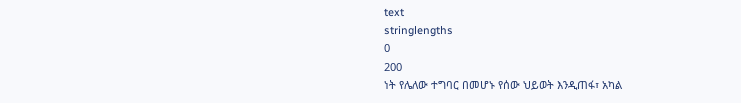text
stringlengths
0
200
ነት የሌለው ተግባር በመሆኑ የሰው ህይወት እንዲጠፋ፣ አካል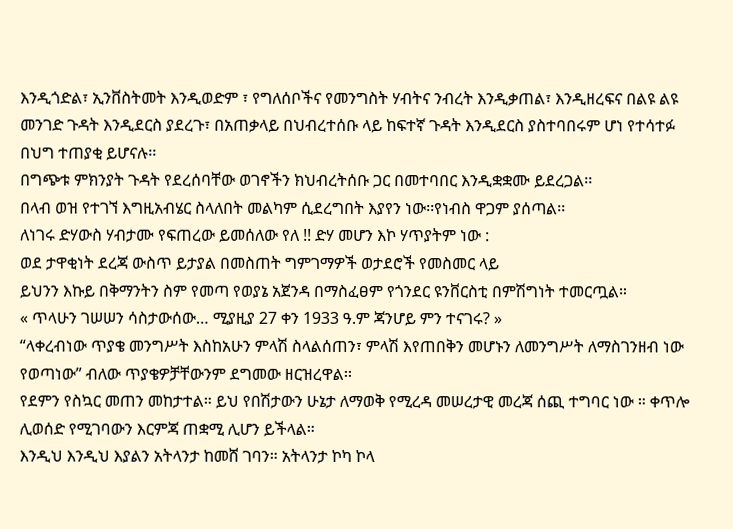እንዲጎድል፣ ኢንቨስትመት እንዲወድም ፣ የግለሰቦችና የመንግስት ሃብትና ንብረት እንዲቃጠል፣ እንዲዘረፍና በልዩ ልዩ መንገድ ጉዳት እንዲደርስ ያደረጉ፣ በአጠቃላይ በህብረተሰቡ ላይ ከፍተኛ ጉዳት እንዲደርስ ያስተባበሩም ሆነ የተሳተፉ በህግ ተጠያቂ ይሆናሉ፡፡
በግጭቱ ምክንያት ጉዳት የደረሰባቸው ወገኖችን ክህብረትሰቡ ጋር በመተባበር እንዲቋቋሙ ይደረጋል፡፡
በላብ ወዝ የተገኘ እግዚአብሄር ስላለበት መልካም ሲደረግበት እያየን ነው፡፡የነብስ ዋጋም ያሰጣል፡፡
ለነገሩ ድሃውስ ሃብታሙ የፍጠረው ይመሰለው የለ !! ድሃ መሆን እኮ ሃጥያትም ነው :
ወደ ታዋቂነት ደረጃ ውስጥ ይታያል በመስጠት ግምገማዎች ወታደሮች የመስመር ላይ
ይህንን እኩይ በቅማንትን ስም የመጣ የወያኔ አጀንዳ በማስፈፀም የጎንደር ዩንቨርስቲ በምሽግነት ተመርጧል።
« ጥላሁን ገሠሠን ሳስታውሰው… ሚያዚያ 27 ቀን 1933 ዓ.ም ጃንሆይ ምን ተናገሩ? »
“ላቀረብነው ጥያቄ መንግሥት እስከአሁን ምላሽ ስላልሰጠን፣ ምላሽ እየጠበቅን መሆኑን ለመንግሥት ለማስገንዘብ ነው የወጣነው” ብለው ጥያቄዎቻቸውንም ደግመው ዘርዝረዋል፡፡
የደምን የስኳር መጠን መከታተል። ይህ የበሽታውን ሁኔታ ለማወቅ የሚረዳ መሠረታዊ መረጃ ሰጪ ተግባር ነው ። ቀጥሎ ሊወሰድ የሚገባውን እርምጃ ጠቋሚ ሊሆን ይችላል።
እንዲህ እንዲህ እያልን አትላንታ ከመሸ ገባን። አትላንታ ኮካ ኮላ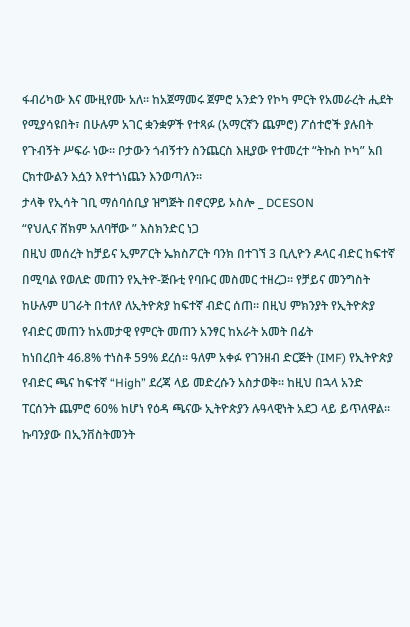ፋብሪካው እና ሙዚየሙ አለ። ከአጀማመሩ ጀምሮ አንድን የኮካ ምርት የአመራረት ሒደት የሚያሳዩበት፣ በሁሉም አገር ቋንቋዎች የተጻፉ (አማርኛን ጨምሮ) ፖሰተሮች ያሉበት የጉብኝት ሥፍራ ነው። ቦታውን ጎብኝተን ስንጨርስ እዚያው የተመረተ “ትኩስ ኮካ” አበ
ርክተውልን እሷን እየተጎነጨን እንወጣለን።
ታላቅ የኢሳት ገቢ ማሰባሰቢያ ዝግጅት በኖርዎይ ኦስሎ _ DCESON
“የህሊና ሸክም አለባቸው ” እስክንድር ነጋ
በዚህ መሰረት ከቻይና ኢምፖርት ኤክስፖርት ባንክ በተገኘ 3 ቢሊዮን ዶላር ብድር ከፍተኛ በሚባል የወለድ መጠን የኢትዮ-ጅቡቲ የባቡር መስመር ተዘረጋ። የቻይና መንግስት ከሁሉም ሀገራት በተለየ ለኢትዮጵያ ከፍተኛ ብድር ሰጠ። በዚህ ምክንያት የኢትዮጵያ የብድር መጠን ከአመታዊ የምርት መጠን አንፃር ከአራት አመት በፊት
ከነበረበት 46.8% ተነስቶ 59% ደረሰ። ዓለም አቀፉ የገንዘብ ድርጅት (IMF) የኢትዮጵያ የብድር ጫና ከፍተኛ “High” ደረጃ ላይ መድረሱን አስታወቅ። ከዚህ በኋላ አንድ ፐርሰንት ጨምሮ 60% ከሆነ የዕዳ ጫናው ኢትዮጵያን ሉዓላዊነት አደጋ ላይ ይጥለዋል።
ኩባንያው በኢንቨስትመንት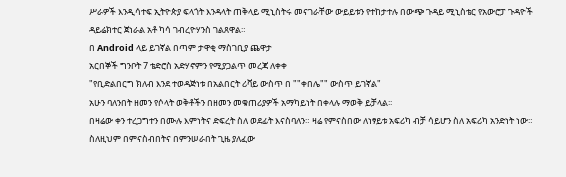ሥራዎች እንዲሳተፍ ኢትዮጵያ ፍላጎት እንዳላት ጠቅላይ ሚኒስትሩ መናገራቸው ውይይቱን የተከታተሉ በውጭ ጉዳይ ሚኒስቴር የአውሮፓ ጉዳዮች ዳይሬክተር ጀነራል አቶ ካሳ ገብረዮሃንስ ገልጸዋል።
በ Android ላይ ይገኛል በጣም ታዋቂ ማስገቢያ ጨዋታ
አርበኞች ግንቦት 7 ቴድሮስ አድሃኖምን የሚያጋልጥ መረጃ ለቀቀ
"የቢድልበርግ ክለብ እንደ ተወዳጅነቱ በአልበርት ሪቫይ ውስጥ በ ""ቀበሌ"" ውስጥ ይገኛል"
አሁን ባለንበት ዘመን የሶላት ወቅቶችን በዘመን መቁጠሪያዎች አማካይነት በቀላሉ ማወቅ ይቻላል፡፡
በዛሬው ቀን ተረጋግተን በሙሉ እምነትና ድፍረት ስለ ወደፊት እናስባለን። ዛሬ የምናስበው ለነፃይቱ አፍሪካ ብቻ ሳይሆን ስለ አፍሪካ አንድነት ነው። ስለዚህም በምናስብበትና በምንሠራበት ጊዜ ያለፈው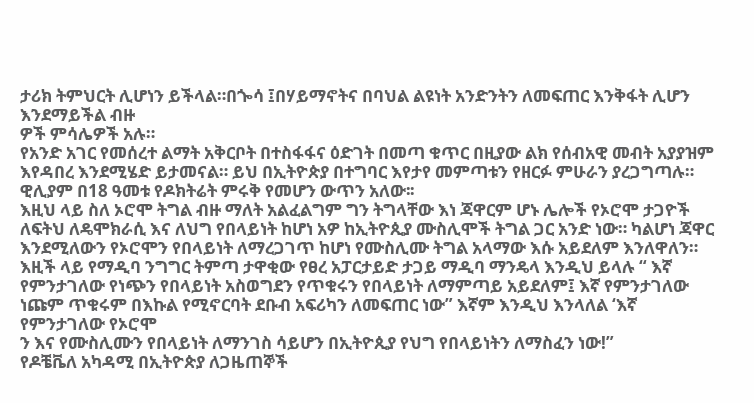ታሪክ ትምህርት ሊሆነን ይችላል።በጐሳ ፤በሃይማኖትና በባህል ልዩነት አንድንትን ለመፍጠር እንቅፋት ሊሆን እንደማይችል ብዙ
ዎች ምሳሌዎች አሉ።
የአንድ አገር የመሰረተ ልማት አቅርቦት በተስፋፋና ዕድገት በመጣ ቁጥር በዚያው ልክ የሰብአዊ መብት አያያዝም እየዳበረ እንደሚሄድ ይታመናል። ይህ በኢትዮጵያ በተግባር እየታየ መምጣቱን የዘርፉ ምሁራን ያረጋግጣሉ።
ዊሊያም በ18 ዓመቱ የዶክትሬት ምሩቅ የመሆን ውጥን አለው፡፡
እዚህ ላይ ስለ ኦሮሞ ትግል ብዙ ማለት አልፈልግም ግን ትግላቸው እነ ጃዋርም ሆኑ ሌሎች የኦሮሞ ታጋዮች ለፍትህ ለዴሞክራሲ እና ለህግ የበላይነት ከሆነ አዎ ከኢትዮጲያ ሙስሊሞች ትግል ጋር አንድ ነው። ካልሆነ ጃዋር እንደሚለውን የኦሮሞን የበላይነት ለማረጋገጥ ከሆነ የሙስሊሙ ትግል አላማው እሱ አይደለም እንለዋለን።
እዚች ላይ የማዲባ ንግግር ትምጣ ታዋቂው የፀረ አፓርታይድ ታጋይ ማዲባ ማንዴላ እንዲህ ይላሉ “ እኛ የምንታገለው የነጭን የበላይነት አስወግደን የጥቁሩን የበላይነት ለማምጣይ አይደለም፤ እኛ የምንታገለው ነጩም ጥቁሩም በእኩል የሚኖርባት ደቡብ አፍሪካን ለመፍጠር ነው” እኛም እንዲህ እንላለል ‘እኛ የምንታገለው የኦሮሞ
ን እና የሙስሊሙን የበላይነት ለማንገስ ሳይሆን በኢትዮጲያ የህግ የበላይነትን ለማስፈን ነው!”
የዶቼቬለ አካዳሚ በኢትዮጵያ ለጋዜጠኞች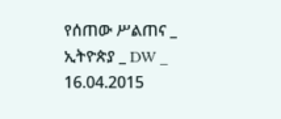የሰጠው ሥልጠና _ ኢትዮጵያ _ DW _ 16.04.2015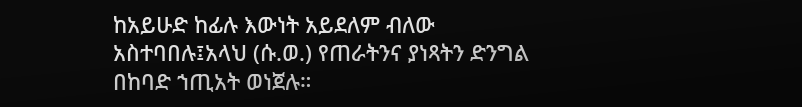ከአይሁድ ከፊሉ እውነት አይደለም ብለው አስተባበሉ፤አላህ (ሱ.ወ.) የጠራትንና ያነጻትን ድንግል በከባድ ኀጢአት ወነጀሉ።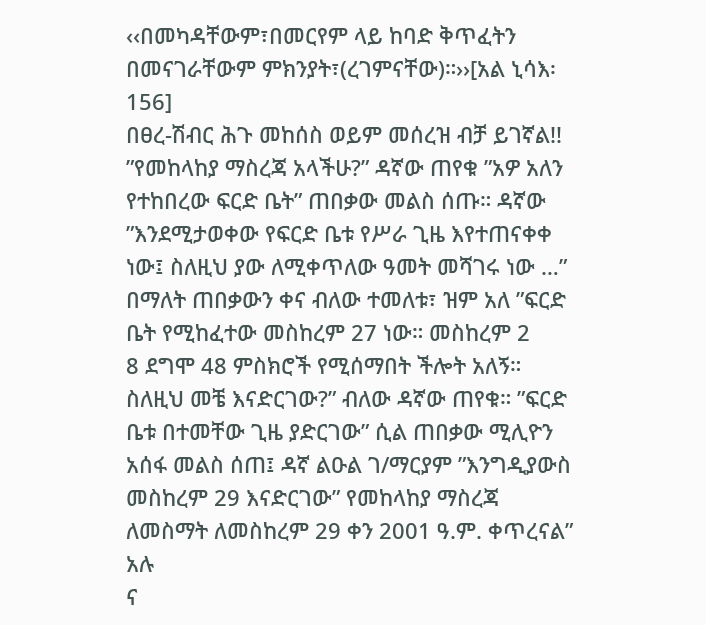‹‹በመካዳቸውም፣በመርየም ላይ ከባድ ቅጥፈትን በመናገራቸውም ምክንያት፣(ረገምናቸው)።››[አል ኒሳእ፡156]
በፀረ-ሽብር ሕጉ መከሰስ ወይም መሰረዝ ብቻ ይገኛል!!
”የመከላከያ ማስረጃ አላችሁ?” ዳኛው ጠየቁ ”አዎ አለን የተከበረው ፍርድ ቤት” ጠበቃው መልስ ሰጡ። ዳኛው ”እንደሚታወቀው የፍርድ ቤቱ የሥራ ጊዜ እየተጠናቀቀ ነው፤ ስለዚህ ያው ለሚቀጥለው ዓመት መሻገሩ ነው …” በማለት ጠበቃውን ቀና ብለው ተመለቱ፣ ዝም አለ ”ፍርድ ቤት የሚከፈተው መስከረም 27 ነው። መስከረም 2
8 ደግሞ 48 ምስክሮች የሚሰማበት ችሎት አለኝ። ስለዚህ መቼ እናድርገው?” ብለው ዳኛው ጠየቁ። ”ፍርድ ቤቱ በተመቸው ጊዜ ያድርገው” ሲል ጠበቃው ሚሊዮን አሰፋ መልስ ሰጠ፤ ዳኛ ልዑል ገ/ማርያም ”እንግዲያውስ መስከረም 29 እናድርገው” የመከላከያ ማስረጃ ለመስማት ለመስከረም 29 ቀን 2001 ዓ.ም. ቀጥረናል” አሉ
ና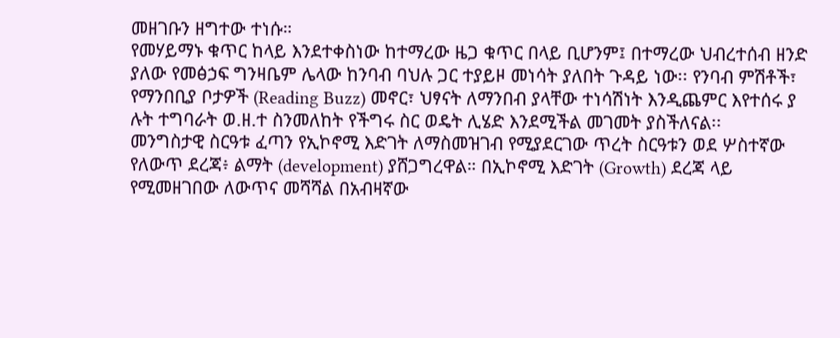መዘገቡን ዘግተው ተነሱ።
የመሃይማኑ ቁጥር ከላይ እንደተቀስነው ከተማረው ዜጋ ቁጥር በላይ ቢሆንም፤ በተማረው ህብረተሰብ ዘንድ ያለው የመፅኃፍ ግንዛቤም ሌላው ከንባብ ባህሉ ጋር ተያይዞ መነሳት ያለበት ጉዳይ ነው፡፡ የንባብ ምሽቶች፣ የማንበቢያ ቦታዎች (Reading Buzz) መኖር፣ ህፃናት ለማንበብ ያላቸው ተነሳሽነት እንዲጨምር እየተሰሩ ያ
ሉት ተግባራት ወ.ዘ.ተ ስንመለከት የችግሩ ስር ወዴት ሊሄድ እንደሚችል መገመት ያስችለናል፡፡
መንግስታዊ ስርዓቱ ፈጣን የኢኮኖሚ እድገት ለማስመዝገብ የሚያደርገው ጥረት ስርዓቱን ወደ ሦስተኛው የለውጥ ደረጃ፥ ልማት (development) ያሸጋግረዋል። በኢኮኖሚ እድገት (Growth) ደረጃ ላይ የሚመዘገበው ለውጥና መሻሻል በአብዛኛው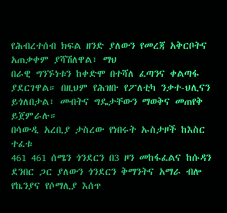የሕብረተሰብ ክፍል ዘንድ ያለውን የመረጃ አቅርቦትና አጠቃቀም ያሻሽለዋል፣ ማህ
በራዊ ግንኙነቱን ከቀድሞ በተሻለ ፈጣንና ቀልጣፋ ያደርገዋል። በዚህም የሕዝቡ የፖለቲካ ንቃተ-ህሊናን ይጎለበታል፣ መብትና ግዴታቸውን ማወቅና መጠየቅ ይጀምራሉ።
በሳውዲ አረቢያ ታስረው የነበሩት ኡስታዞች ከእስር ተፈቱ
461 461 ሰሜን ጎንደርን በ3 ዞን መከፋፈልና ከሱዳን ደንበር ጋር ያለውን ጎንደርን ቅማንትና አማራ ብሎ
የኬንያና የሶማሊያ እሰጥ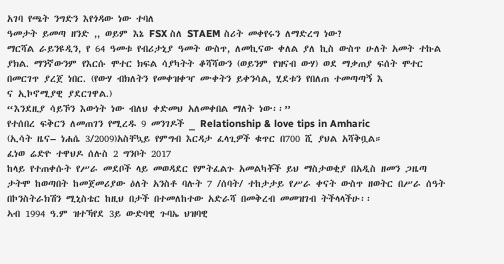አገባ የጫት ንግድን እየጎዳው ነው ተባለ
ዓመታት ይመጣ ዘንድ ,, ወይም እኔ FSX ስለ STAEM ስሪት መቀየሩን ለማድረግ ነው?
ማርሻል ራይንዩዲን, የ 64 ዓመቱ የብሪታኒያ ዓመት ውስጥ, ለመኪናው ቀለል ያለ ኪስ ውስጥ ሁለት አመት ተኩል ያክል. ማንኛውንም የእርሱ ሞተር ክፍል ሳያካትት ቆሻሻውን (ወይንም የዝናብ ውሃ) ወደ ማቃጠያ ፍሰት ሞተር በመርገጥ ያረጀ ነበር. (የውሃ ብክለትን የመቀዝቀዣ ሙቀትን ይቀንሳል, ሂደቱን የበለጠ ተመጣጣኝ እ
ና ኢኮኖሚያዊ ያደርገዋል.)
“እንደዚያ ሳይኾን እውነት ነው ብለህ ቀድመህ አለመቀበል ማለት ነው፡፡”
የተሰበረ ፍቅርን ለመጠገን የሚረዱ 9 መንገዶች _ Relationship & love tips in Amharic
(ኢሳት ዜና– ነሐሴ 3/2009)አስቸኳይ የምግብ እርዳታ ፈላጊዎች ቁጥር በ700 ሺ ያህል አሻቅቧል።
ፈነወ ሬድዮ ተዋህዶ ሰሉስ 2 ግንቦት 2017
ከላይ የተጠቀሱት የሥራ መደቦች ላይ መወዳደር የምትፈልጉ አመልካቾች ይህ ማስታወቂያ በአዲስ ዘመን ጋዜጣ ታትሞ ከወጣበት ከመጀመሪያው ዕለት አንስቶ ባሉት 7 /ሰባት/ ተከታታይ የሥራ ቀናት ውስጥ ዘወትር በሥራ ሰዓት በኮንስትራክሽን ሚኒስቴር ከዚህ በታች በተመለከተው አድራሻ በመቅረብ መመዝገብ ትችላላችሁ፡፡
ኣብ 1994 ዓ.ም ዝተኻየደ 3ይ ውድባዊ ጉባኤ ህዝባዊ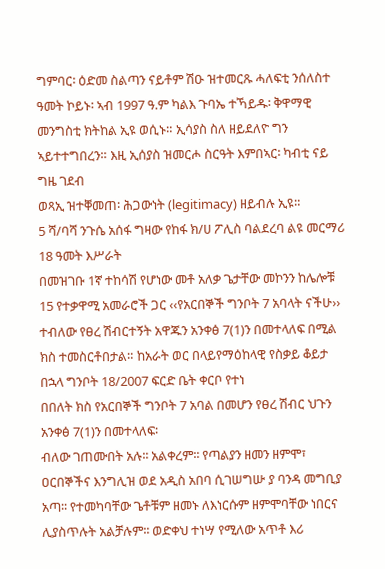ግምባር፡ ዕድመ ስልጣን ናይቶም ሽዑ ዝተመርጹ ሓለፍቲ ንሰለስተ ዓመት ኮይኑ፡ ኣብ 1997 ዓ.ም ካልእ ጉባኤ ተኻይዱ፡ ቅዋማዊ መንግስቲ ክትከል ኢዩ ወሲኑ። ኢሳያስ ስለ ዘይደለዮ ግን ኣይተተግበረን። እዚ ኢሰያስ ዝመርሖ ስርዓት እምበኣር፡ ካብቲ ናይ ግዜ ገደብ
ወጻኢ ዝተቐመጠ፡ ሕጋውነት (legitimacy) ዘይብሉ ኢዩ።
5 ሻ/ባሻ ንጉሴ አሰፋ ግዛው የከፋ ክ/ሀ ፖሊስ ባልደረባ ልዩ መርማሪ 18 ዓመት እሥራት
በመዝገቡ 1ኛ ተከሳሽ የሆነው መቶ አለቃ ጌታቸው መኮንን ከሌሎቹ 15 የተቃዋሚ አመራሮች ጋር ‹‹የአርበኞች ግንቦት 7 አባላት ናችሁ›› ተብለው የፀረ ሽብርተኝት አዋጁን አንቀፅ 7(1)ን በመተላለፍ በሚል ክስ ተመስርቶበታል። ከአራት ወር በላይየማዕከላዊ የስቃይ ቆይታ በኋላ ግንቦት 18/2007 ፍርድ ቤት ቀርቦ የተነ
በበለት ክስ የአርበኞች ግንቦት 7 አባል በመሆን የፀረ ሽብር ህጉን አንቀፅ 7(1)ን በመተላለፍ፡
ብለው ገጠሙበት አሉ፡፡ አልቀረም፡፡ የጣልያን ዘመን ዘምሞ፣ ዐርበኞችና እንግሊዝ ወደ አዲስ አበባ ሲገሠግሡ ያ ባንዳ መግቢያ አጣ፡፡ የተመካባቸው ጌቶቹም ዘመኑ ለእነርሱም ዘምሞባቸው ነበርና ሊያስጥሉት አልቻሉም፡፡ ወድቀህ ተነሣ የሚለው አጥቶ እሪ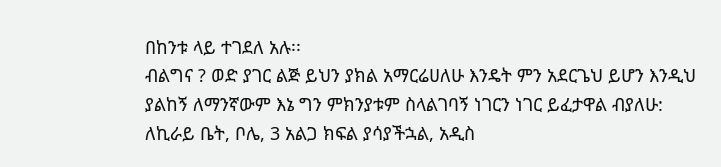በከንቱ ላይ ተገደለ አሉ፡፡
ብልግና ? ወድ ያገር ልጅ ይህን ያክል አማርሬሀለሁ እንዴት ምን አደርጌህ ይሆን እንዲህ ያልከኝ ለማንኛውም እኔ ግን ምክንያቱም ስላልገባኝ ነገርን ነገር ይፈታዋል ብያለሁ:
ለኪራይ ቤት, ቦሌ, 3 አልጋ ክፍል ያሳያችኋል, አዲስ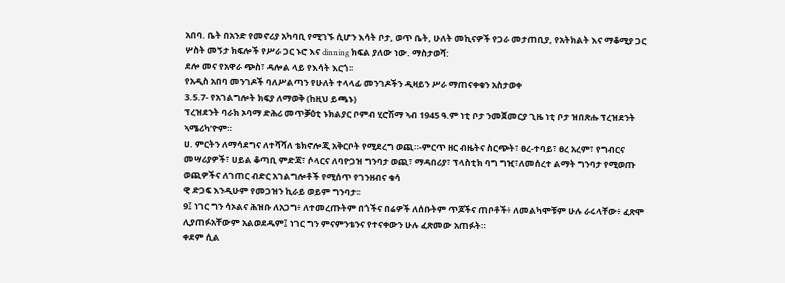አበባ. ቤት በአንድ የመኖሪያ አካባቢ የሚገኙ ሲሆን እሳት ቦታ, ወጥ ቤት, ሁለት መኪናዎች የጋራ መታጠቢያ, የአትክልት እና ማቆሚያ ጋር ሦስት መኝታ ክፍሎች የሥራ ጋር ኑሮ እና dinning ክፍል ያለው ነው. ማስታወሻ:
ደሎ መና የአዋራ ጭስ፣ ዳሎል ላይ የእሳት እርጎ፡፡
የአዲስ አበባ መንገዶች ባለሥልጣን የሁለት ተላላፊ መንገዶችን ዲዛይን ሥራ ማጠናቀቁን አስታወቀ
3.5.7- የአገልግሎት ክፍያ ለማወቅ (ከዚህ ይጫኑ)
ፕረዝደንት ባራክ ኦባማ ድሕሪ መጥቓዕቲ ኑክልያር ቦምብ ሂሮሽማ ኣብ 1945 ዓ.ም ነቲ ቦታ ንመጀመርያ ጊዜ ነቲ ቦታ ዝበጽሑ ፕረዝደንት ኣሜሪካ’ዮም።
ሀ. ምርትን ለማሳደግና ለተሻሻለ ቴክኖሎጂ አቅርቦት የሚደረግ ወጪ።-ምርጥ ዘር ብዜትና ስርጭት፣ ፀረ-ተባይ፣ ፀረ አረም፣ የግብርና መሣሪያዎች፣ ሀይል ቆጣቢ ምድጃ፣ ሶላርና ለባዮጋዝ ግንባታ ወጪ፣ ማዳበሪያ፣ ፕላስቲክ ባግ ግዢ፣ለመሰረተ ልማት ግንባታ የሚወጡ ወጪዎችና ለገጠር ብድር አገልግሎቶች የሚሰጥ የገንዘብና ቁሳ
ዊ ድጋፍ እንዲሁም የመጋዝን ኪራይ ወይም ግንባታ፡፡
9፤ ነገር ግን ሳኦልና ሕዝቡ ለአጋግ፥ ለተመረጡትም በጎችና በሬዎች ለሰቡትም ጥጆችና ጠቦቶች፥ ለመልካሞቹም ሁሉ ራሩላቸው፥ ፈጽሞ ሊያጠፉአቸውም አልወደዱም፤ ነገር ግን ምናምንቴንና የተናቀውን ሁሉ ፈጽመው አጠፉት።
ቀደም ሲል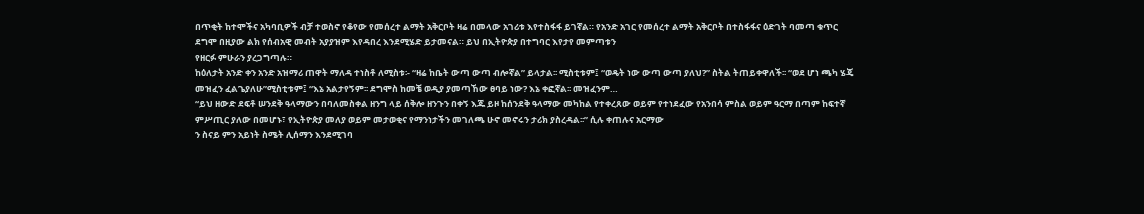በጥቂት ከተሞችና አካባቢዎች ብቻ ተወስኖ የቆየው የመሰረተ ልማት አቅርቦት ዛሬ በመላው አገሪቱ እየተስፋፋ ይገኛል። የአንድ አገር የመሰረተ ልማት አቅርቦት በተስፋፋና ዕድገት ባመጣ ቁጥር ደግሞ በዚያው ልክ የሰብአዊ መብት አያያዝም እየዳበረ እንደሚሄድ ይታመናል። ይህ በኢትዮጵያ በተግባር እየታየ መምጣቱን
የዘርፉ ምሁራን ያረጋግጣሉ።
ከዕለታት አንድ ቀን አንድ አዝማሪ ጠዋት ማለዳ ተነስቶ ለሚስቱ፡- “ዛሬ ከቤት ውጣ ውጣ ብሎኛል” ይላታል፡፡ ሚስቲቱም፤ “ወዴት ነው ውጣ ውጣ ያለህ?” ስትል ትጠይቀዋለች፡፡ “ወደ ሆነ ጫካ ሄጄ መዝፈን ፈልጌያለሁ”ሚስቲቱም፤ “እኔ አልታየኝም፡፡ ደግሞስ ከመቼ ወዲያ ያመጣኸው ፀባይ ነው? እኔ ቀፎኛል፡፡ መዝፈንም…
“ይህ ዘውድ ደፍቶ ሠንደቅ ዓላማውን በባለመስቀል ዘንግ ላይ ሰቅሎ ዘንጉን በቀኝ እጁ ይዞ ከሰንደቅ ዓላማው መካከል የተቀረጸው ወይም የተነደፈው የአንበሳ ምስል ወይም ዓርማ በጣም ከፍተኛ ምሥጢር ያለው በመሆኑ፣ የኢትዮጵያ መለያ ወይም መታወቂና የማንነታችን መገለጫ ሁኖ መኖሩን ታሪክ ያስረዳል፡፡” ሲሉ ቀጠሉና አርማው
ን ስናይ ምን አይነት ስሜት ሊሰማን እንደሚገባ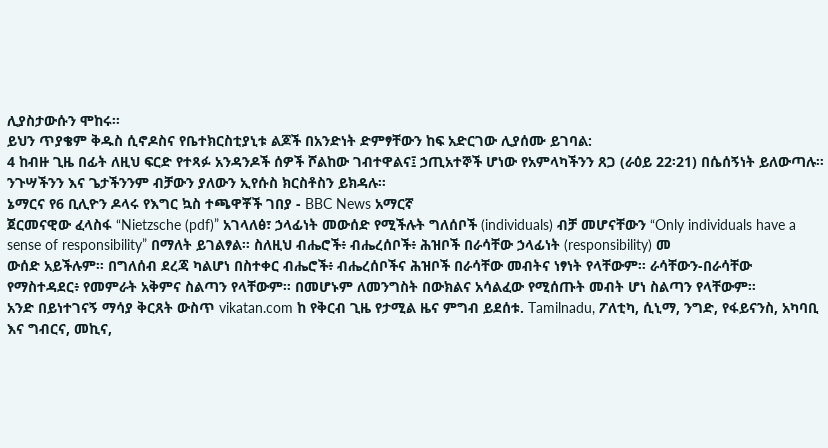ሊያስታውሱን ሞከሩ፡፡
ይህን ጥያቄም ቅዱስ ሲኖዶስና የቤተክርስቲያኒቱ ልጆች በአንድነት ድምፃቸውን ከፍ አድርገው ሊያሰሙ ይገባል:
4 ከብዙ ጊዜ በፊት ለዚህ ፍርድ የተጻፉ አንዳንዶች ሰዎች ሾልከው ገብተዋልና፤ ኃጢአተኞች ሆነው የአምላካችንን ጸጋ (ራዕይ 22፡21) በሴሰኝነት ይለውጣሉ። ንጉሣችንን እና ጌታችንንም ብቻውን ያለውን ኢየሱስ ክርስቶስን ይክዳሉ።
ኔማርና የ6 ቢሊዮን ዶላሩ የእግር ኳስ ተጫዋቾች ገበያ - BBC News አማርኛ
ጀርመናዊው ፈላስፋ “Nietzsche (pdf)” አገላለፅ፣ ኃላፊነት መውሰድ የሚችሉት ግለሰቦች (individuals) ብቻ መሆናቸውን “Only individuals have a sense of responsibility” በማለት ይገልፃል። ስለዚህ ብሔሮች፥ ብሔረሰቦች፥ ሕዝቦች በራሳቸው ኃላፊነት (responsibility) መ
ውሰድ አይችሉም። በግለሰብ ደረጃ ካልሆነ በስተቀር ብሔሮች፥ ብሔረሰቦችና ሕዝቦች በራሳቸው መብትና ነፃነት የላቸውም። ራሳቸውን-በራሳቸው የማስተዳደር፥ የመምራት አቅምና ስልጣን የላቸውም። በመሆኑም ለመንግስት በውክልና አሳልፈው የሚሰጡት መብት ሆነ ስልጣን የላቸውም።
አንድ በይነተገናኝ ማሳያ ቅርጸት ውስጥ vikatan.com ከ የቅርብ ጊዜ የታሚል ዜና ምግብ ይደሰቱ. Tamilnadu, ፖለቲካ, ሲኒማ, ንግድ, የፋይናንስ, አካባቢ እና ግብርና, መኪና,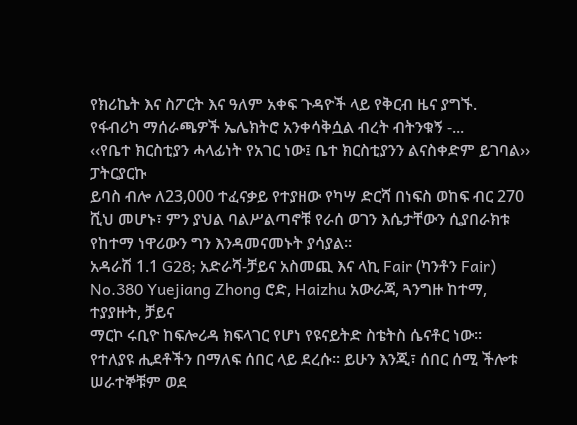የክሪኬት እና ስፖርት እና ዓለም አቀፍ ጉዳዮች ላይ የቅርብ ዜና ያግኙ.
የፋብሪካ ማሰራጫዎች ኤሌክትሮ አንቀሳቅሷል ብረት ብትንቁኝ -...
‹‹የቤተ ክርስቲያን ሓላፊነት የአገር ነው፤ ቤተ ክርስቲያንን ልናስቀድም ይገባል›› ፓትርያርኩ
ይባስ ብሎ ለ23,000 ተፈናቃይ የተያዘው የካሣ ድርሻ በነፍስ ወከፍ ብር 270 ሺህ መሆኑ፣ ምን ያህል ባልሥልጣኖቹ የራሰ ወገን እሴታቸውን ሲያበራክቱ የከተማ ነዋሪውን ግን እንዳመናመኑት ያሳያል።
አዳራሽ 1.1 G28; አድራሻ-ቻይና አስመጪ እና ላኪ Fair (ካንቶን Fair) No.380 Yuejiang Zhong ሮድ, Haizhu አውራጃ, ጓንግዙ ከተማ, ተያያዙት, ቻይና
ማርኮ ሩቢዮ ከፍሎሪዳ ክፍላገር የሆነ የዩናይትድ ስቴትስ ሴናቶር ነው።
የተለያዩ ሒደቶችን በማለፍ ሰበር ላይ ደረሱ፡፡ ይሁን እንጂ፣ ሰበር ሰሚ ችሎቱ ሠራተኞቹም ወደ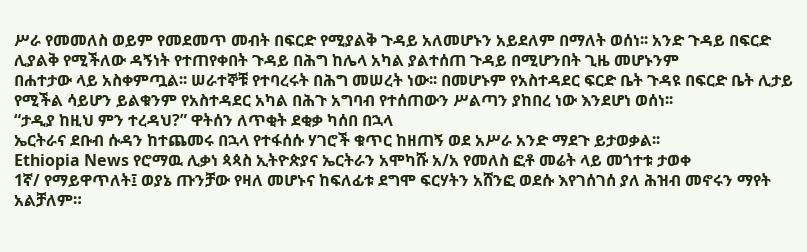ሥራ የመመለስ ወይም የመደመጥ መብት በፍርድ የሚያልቅ ጉዳይ አለመሆኑን አይደለም በማለት ወሰነ፡፡ አንድ ጉዳይ በፍርድ ሊያልቅ የሚችለው ዳኝነት የተጠየቀበት ጉዳይ በሕግ ከሌላ አካል ያልተሰጠ ጉዳይ በሚሆንበት ጊዜ መሆኑንም
በሐተታው ላይ አስቀምጧል፡፡ ሠራተኞቹ የተባረሩት በሕግ መሠረት ነው፡፡ በመሆኑም የአስተዳደር ፍርድ ቤት ጉዳዩ በፍርድ ቤት ሊታይ የሚችል ሳይሆን ይልቁንም የአስተዳደር አካል በሕጉ አግባብ የተሰጠውን ሥልጣን ያከበረ ነው እንደሆነ ወሰነ፡፡
“ታዲያ ከዚህ ምን ተረዳህ?” ዋትሰን ለጥቂት ደቂቃ ካሰበ በኋላ
ኤርትራና ደቡብ ሱዳን ከተጨመሩ በኋላ የተፋሰሱ ሃገሮች ቁጥር ከዘጠኝ ወደ አሥራ አንድ ማደጉ ይታወቃል፡፡
Ethiopia News የሮማዉ ሊቃነ ጳጳስ ኢትዮጵያና ኤርትራን አሞካሹ አ/አ የመለስ ፎቶ መሬት ላይ መጎተቱ ታወቀ
1ኛ/ የማይዋጥለት፤ ወያኔ ጡንቻው የዛለ መሆኑና ከፍለፊቱ ደግሞ ፍርሃትን አሸንፎ ወደሱ እየገሰገሰ ያለ ሕዝብ መኖሩን ማየት አልቻለም።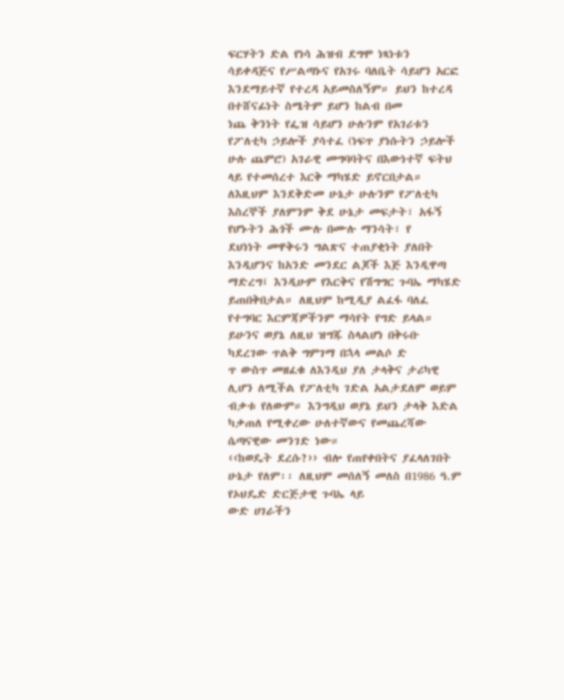ፍርሃትን ድል የነሳ ሕዝብ ደግሞ ነጻነቱን ሳይቀዳጅና የሥልጣኑና የአገሩ ባለቤት ሳይሆን አርፎ እንደማይተኛ የተረዳ አይመስለኝም። ይህን ከተረዳ በተሸናፊነት ስሜትም ይሆን ከልብ በመ
ነጨ ቅንነት የፌዝ ሳይሆን ሁሉንም የአገሪቱን የፖለቲካ ኃይሎች ያሳተፈ (ነፍጥ ያነሱትን ኃይሎች ሁሉ ጨምሮ) አገራዊ መግባባትና በእውነተኛ ፍትህ ላይ የተመሰረተ እርቅ ማካሄድ ይኖርበታል። ለእዚህም እንደቅድመ ሁኔታ ሁሉንም የፖለቲካ እስረኞች ያለምንም ቅደ ሁኔታ መፍታት፣ አፋኝ የሆኑትን ሕጎች ሙሉ በሙሉ ማንሳት፣ የ
ደህነነት መዋቅሩን ግልጽና ተጠያቂነት ያለበት እንዲሆንና ከአንድ መንደር ልጆች እጅ እንዲዋጣ ማድረግ፤ እንዲሁም የእርቅና የሽግግር ጉባኤ ማካሄድ ይጠበቅበታል። ለዚህም ከሚዲያ ልፈፋ ባለፈ የተግባር እርምጃዎችንም ማሳየት የግድ ይላል። ይሁንና ወያኔ ለዚህ ዝግጁ ስላልሆነ በቅሩቡ ካደረገው ጥልቅ ግምገማ በኋላ መልሶ ድ
ጥ ውስጥ መዘፈቁ ለእንዲህ ያለ ታላቅና ታሪካዊ ሊሆን ለሚችል የፖለቲካ ገድል አልታደለም ወይም ብቃቱ የለውም። እንግዲህ ወያኔ ይህን ታላቅ እድል ካቃጠለ የሚቀረው ሁለተኛውና የመጨረሻው ሴጣናዊው መንገድ ነው።
‹‹ከወዴት ደረሱ?›› ብሎ የጠየቀበትና ያፈላለገበት ሁኔታ የለም፡፡ ለዚህም መሰለኝ መለስ በ1986 ዓ.ም የኦህዴድ ድርጅታዊ ጉባኤ ላይ
ውድ ሀገራችን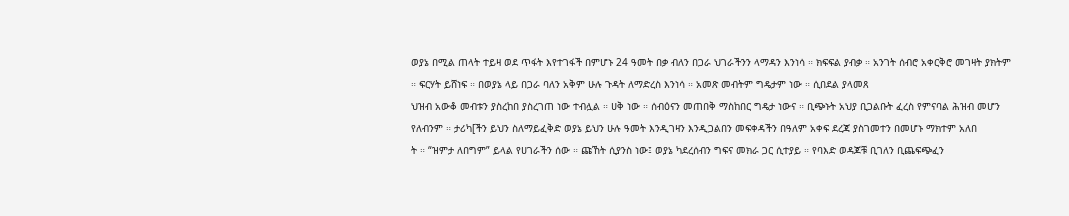ወያኔ በሚል ጠላት ተይዛ ወደ ጥፋት እየተገፋች በምሆኑ 24 ዓመት በቃ ብለን በጋራ ህገራችንን ላማዳን እንነሳ ። ክፍፍል ያብቃ ። አንገት ሰብሮ አቀርቅሮ መገዛት ያክትም ። ፍርሃት ይሸነፍ ። በወያኔ ላይ በጋራ ባለን አቅም ሁሉ ጉዳት ለማድረስ እንነሳ ። አመጽ መብትም ግዴታም ነው ። ሲበደል ያላመጸ
ህዝብ አውቆ መብቱን ያስረከበ ያስረገጠ ነው ተብሏል ። ሀቅ ነው ። ሰብዕናን መጠበቅ ማስከበር ግዴታ ነውና ። ቢጭኑት አህያ ቢጋልቡት ፈረስ የምናባል ሕዝብ መሆን የለብንም ። ታሪካ[ችን ይህን ስለማይፈቅድ ወያኔ ይህን ሁሉ ዓመት እንዲገዛን እንዲጋልበን መፍቀዳችን በዓለም አቀፍ ደረጃ ያስገመተን በመሆኑ ማክተም አለበ
ት ። “ዝምታ ለበግም” ይላል የሀገራችን ሰው ። ጩኸት ሲያንስ ነው፤ ወያኔ ካደረሰብን ግፍና መክራ ጋር ሲተያይ ። የባእድ ወዳጆቹ ቢገለን ቢጨፍጭፈን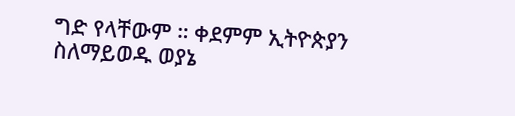ግድ የላቸውም ። ቀደምም ኢትዮጵያን ስለማይወዱ ወያኔ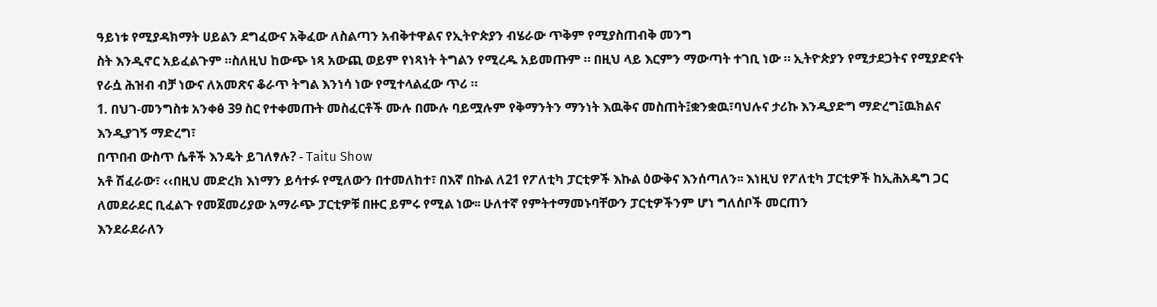ዓይነቱ የሚያዳክማት ሀይልን ደግፈውና አቅፈው ለስልጣን አብቅተዋልና የኢትዮጵያን ብሄራው ጥቅም የሚያስጠብቅ መንግ
ስት እንዲኖር አይፈልጉም ።ስለዚህ ከውጭ ነጻ አውጪ ወይም የነጻነት ትግልን የሚረዱ አይመጡም ። በዚህ ላይ እርምን ማውጣት ተገቢ ነው ። ኢትዮጵያን የሚታደጋትና የሚያድናት የራሷ ሕዝብ ብቻ ነውና ለአመጽና ቆራጥ ትግል እንነሳ ነው የሚተላልፈው ጥሪ ።
1. በህገ-መንግስቱ አንቀፅ 39 ስር የተቀመጡት መስፈርቶች ሙሉ በሙሉ ባይሟሉም የቅማንትን ማንነት እዉቅና መስጠት፤ቋንቋዉ፣ባህሉና ታሪኩ እንዲያድግ ማድረግ፤ዉክልና እንዲያገኝ ማድረግ፣
በጥበብ ውስጥ ሴቶች እንዴት ይገለፃሉ? - Taitu Show
አቶ ሽፈራው፣ ‹‹በዚህ መድረክ እነማን ይሳተፉ የሚለውን በተመለከተ፣ በእኛ በኩል ለ21 የፖለቲካ ፓርቲዎች እኩል ዕውቅና እንሰጣለን፡፡ እነዚህ የፖለቲካ ፓርቲዎች ከኢሕአዴግ ጋር ለመደራደር ቢፈልጉ የመጀመሪያው አማራጭ ፓርቲዎቹ በዙር ይምሩ የሚል ነው፡፡ ሁለተኛ የምትተማመኑባቸውን ፓርቲዎችንም ሆነ ግለሰቦች መርጠን
እንደራደራለን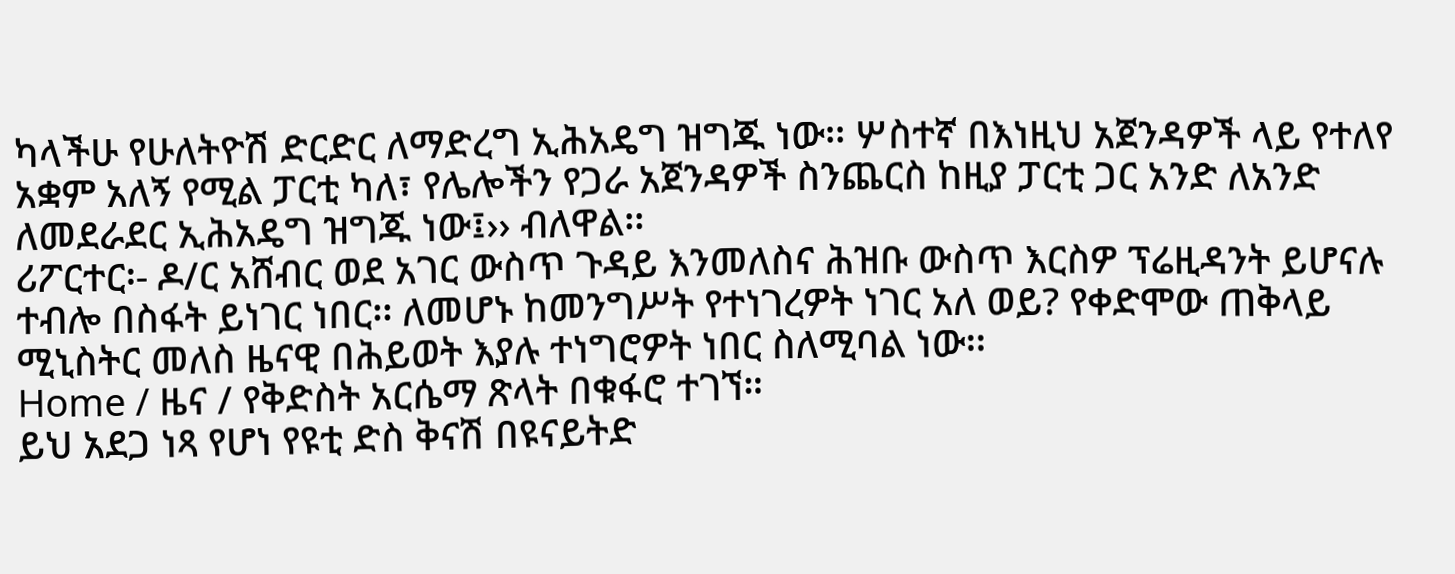ካላችሁ የሁለትዮሽ ድርድር ለማድረግ ኢሕአዴግ ዝግጁ ነው፡፡ ሦስተኛ በእነዚህ አጀንዳዎች ላይ የተለየ አቋም አለኝ የሚል ፓርቲ ካለ፣ የሌሎችን የጋራ አጀንዳዎች ስንጨርስ ከዚያ ፓርቲ ጋር አንድ ለአንድ ለመደራደር ኢሕአዴግ ዝግጁ ነው፤›› ብለዋል፡፡
ሪፖርተር፡- ዶ/ር አሸብር ወደ አገር ውስጥ ጉዳይ እንመለስና ሕዝቡ ውስጥ እርስዎ ፕሬዚዳንት ይሆናሉ ተብሎ በስፋት ይነገር ነበር፡፡ ለመሆኑ ከመንግሥት የተነገረዎት ነገር አለ ወይ? የቀድሞው ጠቅላይ ሚኒስትር መለስ ዜናዊ በሕይወት እያሉ ተነግሮዎት ነበር ስለሚባል ነው፡፡
Home / ዜና / የቅድስት አርሴማ ጽላት በቁፋሮ ተገኘ።
ይህ አደጋ ነጻ የሆነ የዩቲ ድስ ቅናሽ በዩናይትድ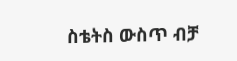ስቴትስ ውስጥ ብቻ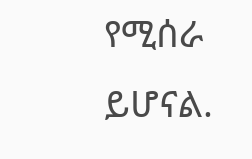የሚሰራ ይሆናል.